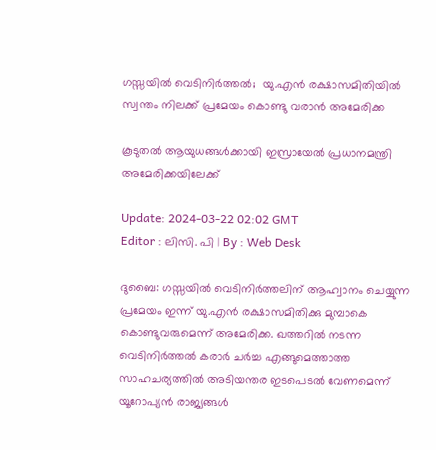ഗസ്സയിൽ വെടിനിർത്തൽ;  യു.എൻ രക്ഷാസമിതിയിൽ സ്വന്തം നിലക്ക് പ്രമേയം കൊണ്ടു വരാൻ അമേരിക്ക

കൂടുതൽ ആയുധങ്ങൾക്കായി ഇസ്രായേൽ പ്രധാനമന്ത്രി അമേരിക്കയിലേക്ക്

Update: 2024-03-22 02:02 GMT
Editor : ലിസി. പി | By : Web Desk

ദുബൈ: ഗസ്സയിൽ വെടിനിർത്തലിന് ആഹ്വാനം ചെയ്യുന്ന പ്രമേയം ഇന്ന് യു.എൻ രക്ഷാസമിതിക്കു മുമ്പാകെ കൊണ്ടുവരുമെന്ന് അമേരിക്ക. ഖത്തറിൽ നടന്ന വെടിനിർത്തൽ കരാർ ചർച്ച എങ്ങുമെത്താത്ത സാഹചര്യത്തിൽ അടിയന്തര ഇടപെടൽ വേണമെന്ന് യൂറോപ്യൻ രാജ്യങ്ങൾ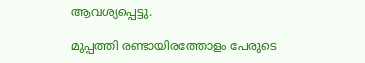ആവശ്യപ്പെട്ടു.

മുപ്പത്തി രണ്ടായിരത്തോളം പേരുടെ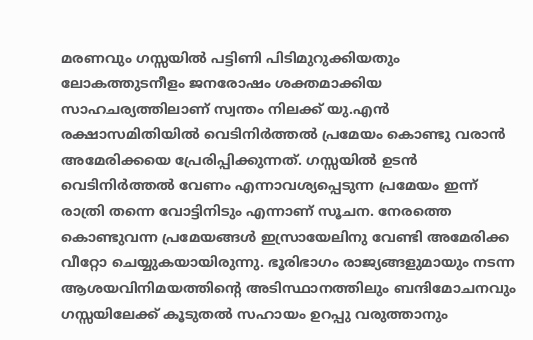മരണവും ഗസ്സയിൽ പട്ടിണി പിടിമുറുക്കിയതും ലോകത്തുടനീളം ജനരോഷം ശക്തമാക്കിയ സാഹചര്യത്തിലാണ് സ്വന്തം നിലക്ക് യു.എൻ രക്ഷാസമിതിയിൽ വെടിനിർത്തൽ പ്രമേയം കൊണ്ടു വരാൻ അമേരിക്കയെ പ്രേരിപ്പിക്കുന്നത്. ഗസ്സയിൽ ഉടൻ വെടിനിർത്തൽ വേണം എന്നാവശ്യപ്പെടുന്ന പ്രമേയം ഇന്ന് രാത്രി തന്നെ വോട്ടിനിടും എന്നാണ് സൂചന. നേരത്തെ കൊണ്ടുവന്ന പ്രമേയങ്ങൾ ഇസ്രായേലിനു വേണ്ടി അമേരിക്ക വീറ്റോ ചെയ്യുകയായിരുന്നു. ഭൂരിഭാഗം രാജ്യങ്ങളുമായും നടന്ന ആശയവിനിമയത്തിന്‍റെ അടിസ്ഥാനത്തിലും ബന്ദിമോചനവും ഗസ്സയിലേക്ക് കൂടുതൽ സഹായം ഉറപ്പു വരുത്താനും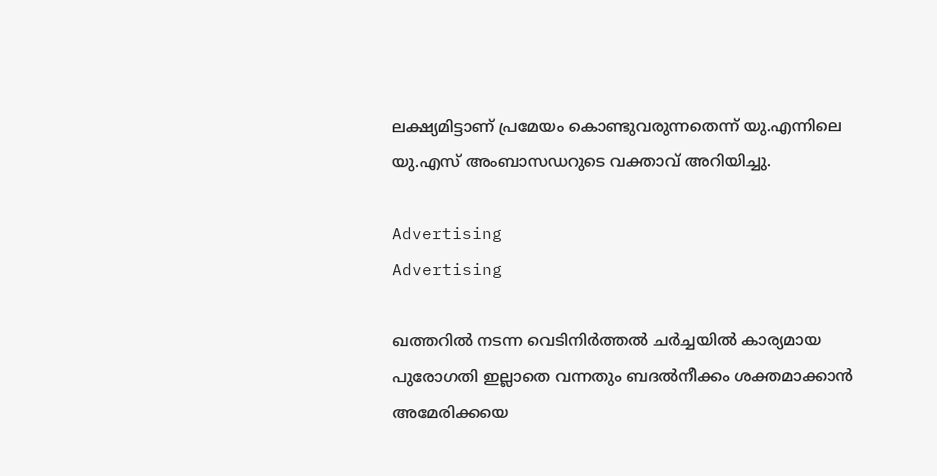ലക്ഷ്യമിട്ടാണ് പ്രമേയം കൊണ്ടുവരുന്നതെന്ന് യു.എന്നിലെ യു.എസ് അംബാസഡറുടെ വക്താവ് അറിയിച്ചു.

Advertising
Advertising

ഖത്തറിൽ നടന്ന വെടിനിർത്തൽ ചർച്ചയിൽ കാര്യമായ പുരോഗതി ഇല്ലാതെ വന്നതും ബദൽനീക്കം ശക്തമാക്കാൻ അമേരിക്കയെ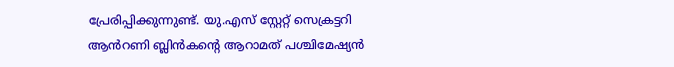പ്രേരിപ്പിക്കുന്നുണ്ട്. യു.എസ് സ്റ്റേറ്റ് സെക്രട്ടറി ആൻറണി ബ്ലിൻകന്‍റെ ആറാമത് പശ്ചിമേഷ്യൻ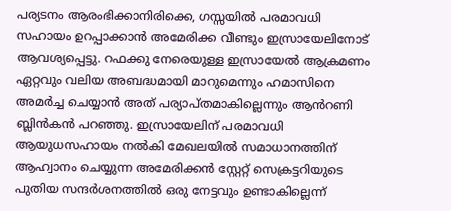പര്യടനം ആരംഭിക്കാനിരിക്കെ, ഗസ്സയിൽ പരമാവധി സഹായം ഉറപ്പാക്കാൻ അമേരിക്ക വീണ്ടും ഇസ്രായേലിനോട് ആവശ്യപ്പെട്ടു. റഫക്കു നേരെയുള്ള ഇസ്രായേൽ ആക്രമണം ഏറ്റവും വലിയ അബദ്ധമായി മാറുമെന്നും ഹമാസിനെ അമർച്ച ചെയ്യാൻ അത് പര്യാപ്തമാകില്ലെന്നും ആൻറണി ബ്ലിൻകൻ പറഞ്ഞു. ഇസ്രായേലിന് പരമാവധി ആയുധസഹായം നൽകി മേഖലയിൽ സമാധാനത്തിന് ആഹ്വാനം ചെയ്യുന്ന അമേരിക്കൻ സ്റ്റേറ്റ് സെക്രട്ടറിയുടെ പുതിയ സന്ദർശനത്തിൽ ഒരു നേട്ടവും ഉണ്ടാകില്ലെന്ന്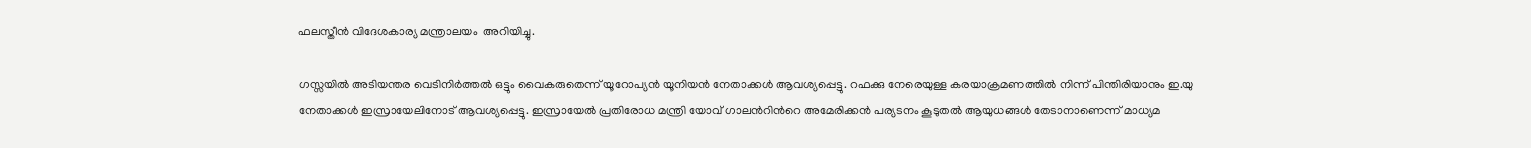ഫലസ്തീൻ വിദേശകാര്യ മന്ത്രാലയം  അറിയിച്ചു.

ഗസ്സയിൽ അടിയന്തര വെടിനിർത്തൽ ഒട്ടും വൈകരുതെന്ന് യൂറോപ്യൻ യൂനിയൻ നേതാക്കൾ ആവശ്യപ്പെട്ടു. റഫക്കു നേരെയുള്ള കരയാക്രമണത്തിൽ നിന്ന് പിന്തിരിയാനും ഇ.യു നേതാക്കൾ ഇസ്രായേലിനോട് ആവശ്യപ്പെട്ടു. ഇസ്രായേൽ പ്രതിരോധ മന്ത്രി യോവ് ഗാലൻറിന്‍റെ അമേരിക്കൻ പര്യടനം കൂടുതൽ ആയുധങ്ങൾ തേടാനാണെന്ന് മാധ്യമ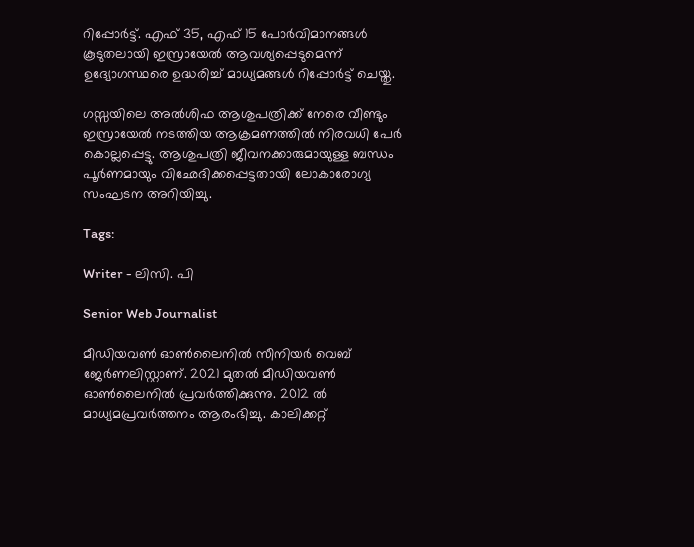റിപ്പോർട്ട്. എഫ് 35, എഫ് 15 പോർവിമാനങ്ങൾ കൂടുതലായി ഇസ്രായേൽ ആവശ്യപ്പെടുമെന്ന് ഉദ്യോഗസ്ഥരെ ഉദ്ധരിച്ച് മാധ്യമങ്ങൾ റിപ്പോർട്ട് ചെയ്തു.

ഗസ്സയിലെ അൽശിഫ ആശുപത്രിക്ക് നേരെ വീണ്ടും ഇസ്രായേൽ നടത്തിയ ആക്രമണത്തിൽ നിരവധി പേർ കൊല്ലപ്പെട്ടു. ആശുപത്രി ജീവനക്കാരുമായുള്ള ബന്ധം പൂർണമായും വിഛേദിക്കപ്പെട്ടതായി ലോകാരോഗ്യ സംഘടന അറിയിച്ചു.

Tags:

Writer - ലിസി. പി

Senior Web Journalist

മീഡിയവൺ ഓൺലൈനിൽ സീനിയർ വെബ് ജേർണലിസ്റ്റാണ്. 2021 മുതൽ മീഡിയവൺ ഓൺലൈനിൽ പ്രവർത്തിക്കുന്നു. 2012 ല്‍ മാധ്യമപ്രവര്‍ത്തനം ആരംഭിച്ചു. കാലിക്കറ്റ്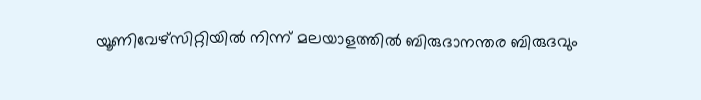യൂണിവേഴ്‌സിറ്റിയിൽ നിന്ന് മലയാളത്തിൽ ബിരുദാനന്തര ബിരുദവും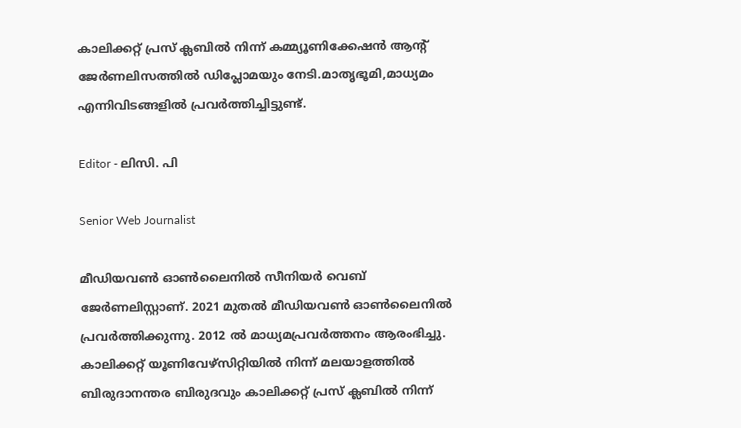കാലിക്കറ്റ് പ്രസ് ക്ലബിൽ നിന്ന് കമ്മ്യൂണിക്കേഷൻ ആന്റ് ജേർണലിസത്തിൽ ഡിപ്ലോമയും നേടി.മാതൃഭൂമി,മാധ്യമം എന്നിവിടങ്ങളിൽ പ്രവർത്തിച്ചിട്ടുണ്ട്.

Editor - ലിസി. പി

Senior Web Journalist

മീഡിയവൺ ഓൺലൈനിൽ സീനിയർ വെബ് ജേർണലിസ്റ്റാണ്. 2021 മുതൽ മീഡിയവൺ ഓൺലൈനിൽ പ്രവർത്തിക്കുന്നു. 2012 ല്‍ മാധ്യമപ്രവര്‍ത്തനം ആരംഭിച്ചു. കാലിക്കറ്റ് യൂണിവേഴ്‌സിറ്റിയിൽ നിന്ന് മലയാളത്തിൽ ബിരുദാനന്തര ബിരുദവും കാലിക്കറ്റ് പ്രസ് ക്ലബിൽ നിന്ന്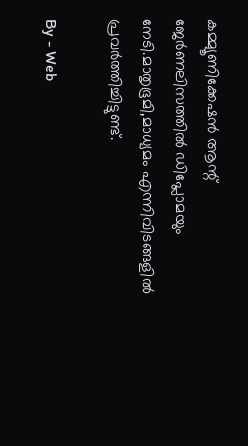കമ്മ്യൂണിക്കേഷൻ ആന്റ് ജേർണലിസത്തിൽ ഡിപ്ലോമയും നേടി.മാതൃഭൂമി,മാധ്യമം എന്നിവിടങ്ങളിൽ പ്രവർത്തിച്ചിട്ടുണ്ട്.

By - Web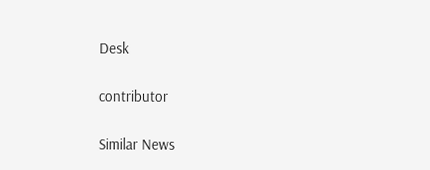Desk

contributor

Similar News